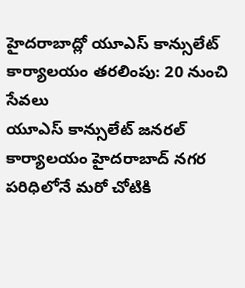హైదరాబాద్లో యూఎస్ కాన్సులేట్ కార్యాలయం తరలింపు: 20 నుంచి సేవలు
యూఎస్ కాన్సులేట్ జనరల్ కార్యాలయం హైదరాబాద్ నగర పరిధిలోనే మరో చోటికి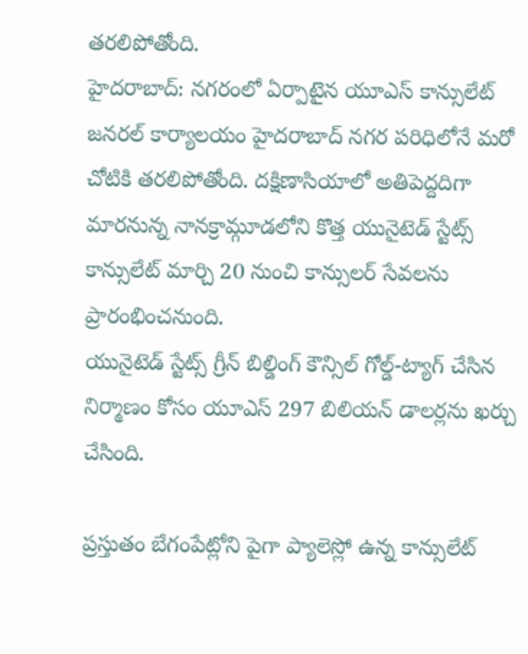తరలిపోతోంది.
హైదరాబాద్: నగరంలో ఏర్పాటైన యూఎస్ కాన్సులేట్ జనరల్ కార్యాలయం హైదరాబాద్ నగర పరిధిలోనే మరో చోటికి తరలిపోతోంది. దక్షిణాసియాలో అతిపెద్దదిగా మారనున్న నానక్రామ్గూడలోని కొత్త యునైటెడ్ స్టేట్స్ కాన్సులేట్ మార్చి 20 నుంచి కాన్సులర్ సేవలను ప్రారంభించనుంది.
యునైటెడ్ స్టేట్స్ గ్రీన్ బిల్డింగ్ కౌన్సిల్ గోల్డ్-ట్యాగ్ చేసిన నిర్మాణం కోసం యూఎస్ 297 బిలియన్ డాలర్లను ఖర్చు చేసింది.

ప్రస్తుతం బేగంపేట్లోని పైగా ప్యాలెస్లో ఉన్న కాన్సులేట్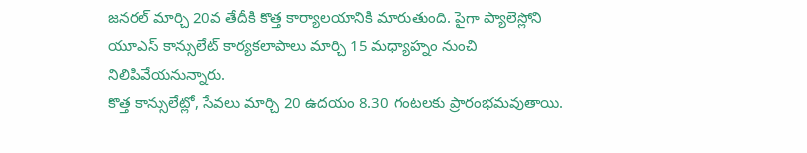జనరల్ మార్చి 20వ తేదీకి కొత్త కార్యాలయానికి మారుతుంది. పైగా ప్యాలెస్లోని యూఎస్ కాన్సులేట్ కార్యకలాపాలు మార్చి 15 మధ్యాహ్నం నుంచి నిలిపివేయనున్నారు.
కొత్త కాన్సులేట్లో, సేవలు మార్చి 20 ఉదయం 8.30 గంటలకు ప్రారంభమవుతాయి.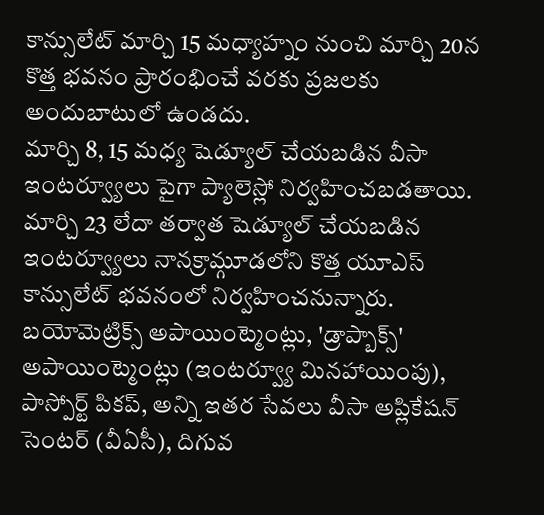కాన్సులేట్ మార్చి 15 మధ్యాహ్నం నుంచి మార్చి 20న కొత్త భవనం ప్రారంభించే వరకు ప్రజలకు అందుబాటులో ఉండదు.
మార్చి 8, 15 మధ్య షెడ్యూల్ చేయబడిన వీసా ఇంటర్వ్యూలు పైగా ప్యాలెస్లో నిర్వహించబడతాయి. మార్చి 23 లేదా తర్వాత షెడ్యూల్ చేయబడిన ఇంటర్వ్యూలు నానక్రామ్గూడలోని కొత్త యూఎస్ కాన్సులేట్ భవనంలో నిర్వహించనున్నారు.
బయోమెట్రిక్స్ అపాయింట్మెంట్లు, 'డ్రాప్బాక్స్' అపాయింట్మెంట్లు (ఇంటర్వ్యూ మినహాయింపు), పాస్పోర్ట్ పికప్, అన్ని ఇతర సేవలు వీసా అప్లికేషన్ సెంటర్ (వీఏసీ), దిగువ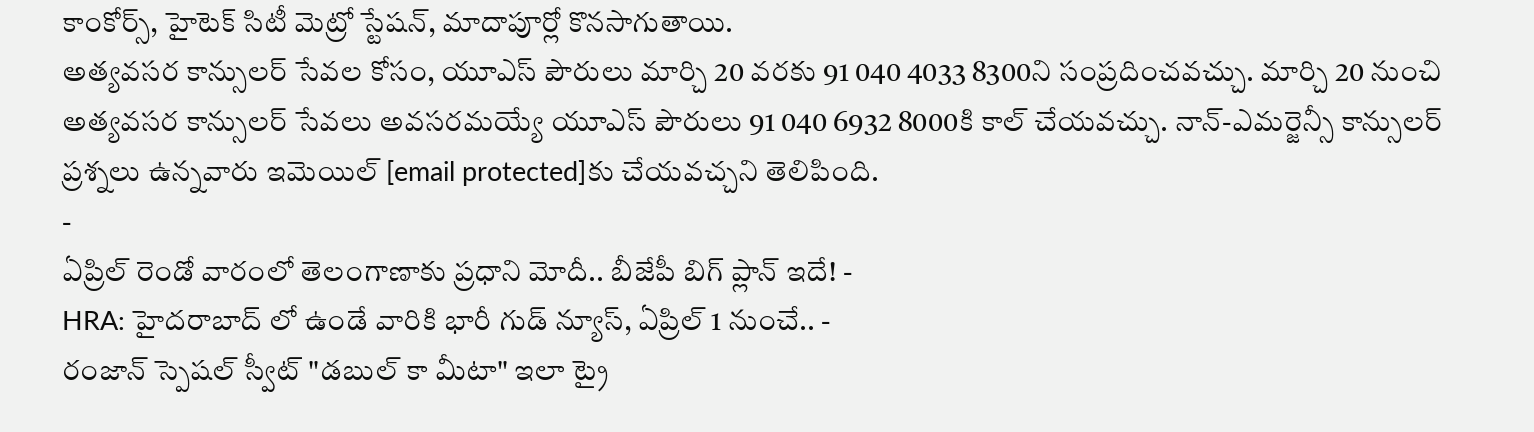కాంకోర్స్, హైటెక్ సిటీ మెట్రో స్టేషన్, మాదాపూర్లో కొనసాగుతాయి.
అత్యవసర కాన్సులర్ సేవల కోసం, యూఎస్ పౌరులు మార్చి 20 వరకు 91 040 4033 8300ని సంప్రదించవచ్చు. మార్చి 20 నుంచి అత్యవసర కాన్సులర్ సేవలు అవసరమయ్యే యూఎస్ పౌరులు 91 040 6932 8000కి కాల్ చేయవచ్చు. నాన్-ఎమర్జెన్సీ కాన్సులర్ ప్రశ్నలు ఉన్నవారు ఇమెయిల్ [email protected]కు చేయవచ్చని తెలిపింది.
-
ఏప్రిల్ రెండో వారంలో తెలంగాణాకు ప్రధాని మోదీ.. బీజేపీ బిగ్ ప్లాన్ ఇదే! -
HRA: హైదరాబాద్ లో ఉండే వారికి భారీ గుడ్ న్యూస్, ఏప్రిల్ 1 నుంచే.. -
రంజాన్ స్పెషల్ స్వీట్ "డబుల్ కా మీటా" ఇలా ట్రై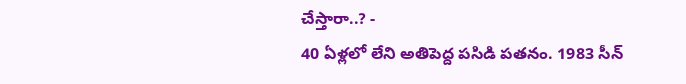చేస్తారా..? -
40 ఏళ్లలో లేని అతిపెద్ద పసిడి పతనం. 1983 సీన్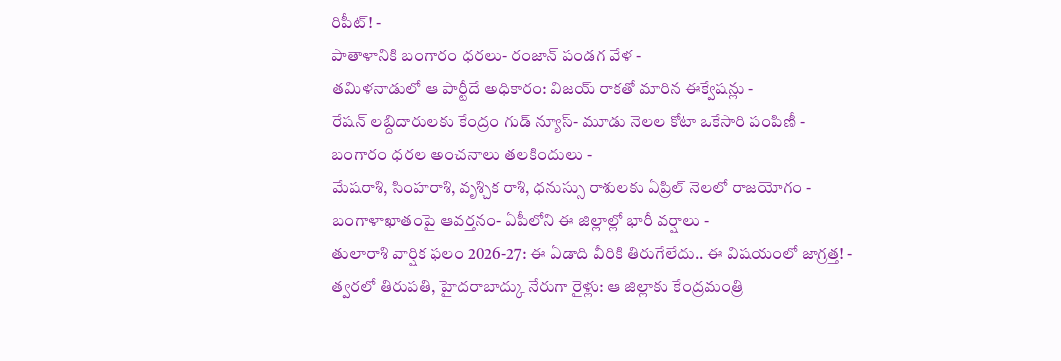రిపీట్! -
పాతాళానికి బంగారం ధరలు- రంజాన్ పండగ వేళ -
తమిళనాడులో ఆ పార్టీదే అధికారం: విజయ్ రాకతో మారిన ఈక్వేషన్లు -
రేషన్ లబ్దిదారులకు కేంద్రం గుడ్ న్యూస్- మూడు నెలల కోటా ఒకేసారి పంపిణీ -
బంగారం ధరల అంచనాలు తలకిందులు -
మేషరాశి, సింహరాశి, వృశ్చిక రాశి, ధనుస్సు రాశులకు ఏప్రిల్ నెలలో రాజయోగం -
బంగాళాఖాతంపై ఆవర్తనం- ఏపీలోని ఈ జిల్లాల్లో భారీ వర్షాలు -
తులారాశి వార్షిక ఫలం 2026-27: ఈ ఏడాది వీరికి తిరుగేలేదు.. ఈ విషయంలో జాగ్రత్త! -
త్వరలో తిరుపతి, హైదరాబాద్కు నేరుగా రైళ్లు: ఆ జిల్లాకు కేంద్రమంత్రి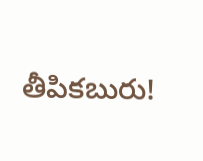తీపికబురు!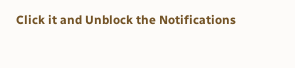Click it and Unblock the Notifications